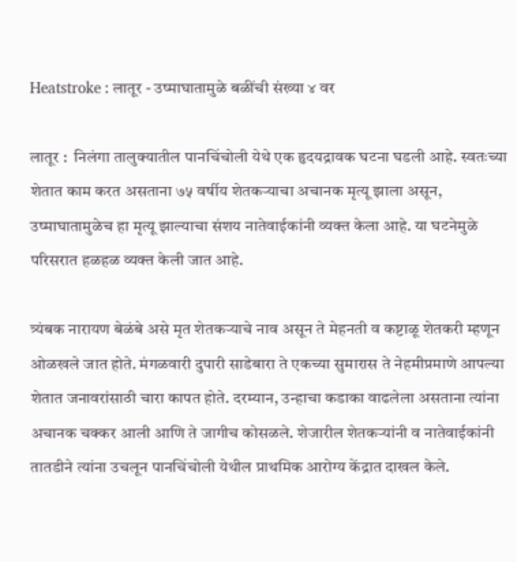Heatstroke : लातूर - उष्माघातामुळे बळींची संख्या ४ वर

लातूर :  निलंगा तालुक्यातील पानचिंचोली येथे एक हृदयद्रावक घटना घडली आहे. स्वतःच्या शेतात काम करत असताना ७५ वर्षीय शेतकऱ्याचा अचानक मृत्यू झाला असून, उष्माघातामुळेच हा मृत्यू झाल्याचा संशय नातेवाईकांनी व्यक्त केला आहे. या घटनेमुळे परिसरात हळहळ व्यक्त केली जात आहे.

त्र्यंबक नारायण बेळंबे असे मृत शेतकऱ्याचे नाव असून ते मेहनती व कष्टाळू शेतकरी म्हणून ओळखले जात होते. मंगळवारी दुपारी साडेबारा ते एकच्या सुमारास ते नेहमीप्रमाणे आपल्या शेतात जनावरांसाठी चारा कापत होते. दरम्यान, उन्हाचा कडाका वाढलेला असताना त्यांना अचानक चक्कर आली आणि ते जागीच कोसळले. शेजारील शेतकऱ्यांनी व नातेवाईकांनी तातडीने त्यांना उचलून पानचिंचोली येथील प्राथमिक आरोग्य केंद्रात दाखल केले.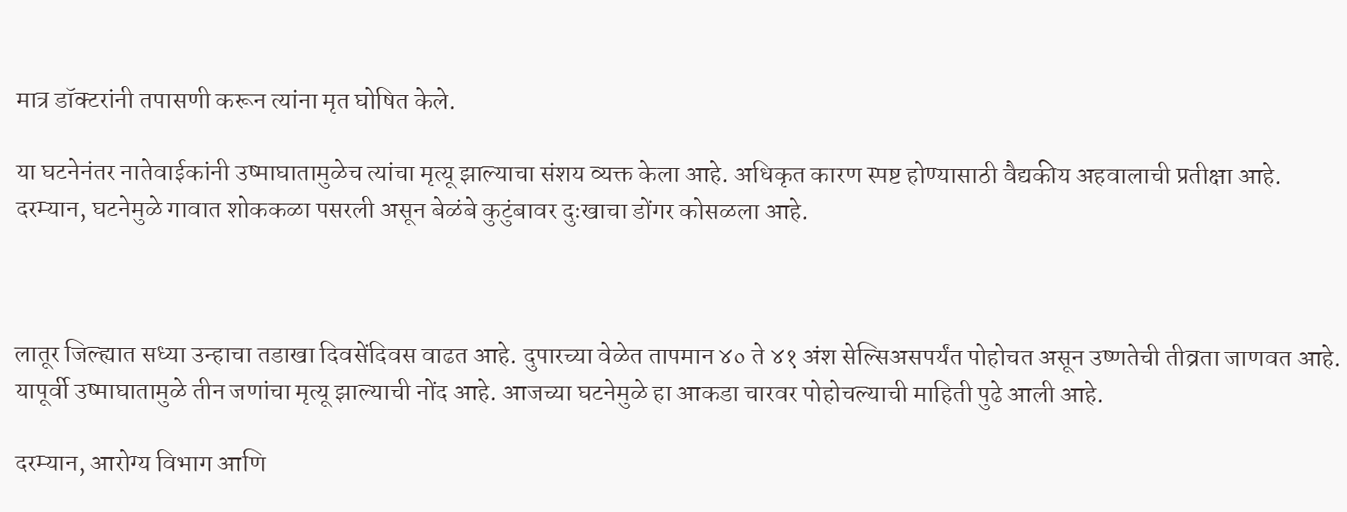मात्र डॉक्टरांनी तपासणी करून त्यांना मृत घोषित केले.

या घटनेनंतर नातेवाईकांनी उष्माघातामुळेच त्यांचा मृत्यू झाल्याचा संशय व्यक्त केला आहे. अधिकृत कारण स्पष्ट होण्यासाठी वैद्यकीय अहवालाची प्रतीक्षा आहे. दरम्यान, घटनेमुळे गावात शोककळा पसरली असून बेळंबे कुटुंबावर दुःखाचा डोंगर कोसळला आहे.



लातूर जिल्ह्यात सध्या उन्हाचा तडाखा दिवसेंदिवस वाढत आहे. दुपारच्या वेळेत तापमान ४० ते ४१ अंश सेल्सिअसपर्यंत पोहोचत असून उष्णतेची तीव्रता जाणवत आहे. यापूर्वी उष्माघातामुळे तीन जणांचा मृत्यू झाल्याची नोंद आहे. आजच्या घटनेमुळे हा आकडा चारवर पोहोचल्याची माहिती पुढे आली आहे.

दरम्यान, आरोग्य विभाग आणि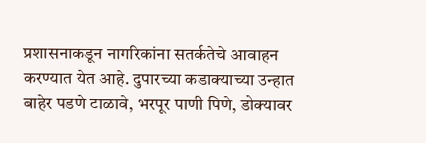प्रशासनाकडून नागरिकांना सतर्कतेचे आवाहन करण्यात येत आहे. दुपारच्या कडाक्याच्या उन्हात बाहेर पडणे टाळावे, भरपूर पाणी पिणे, डोक्यावर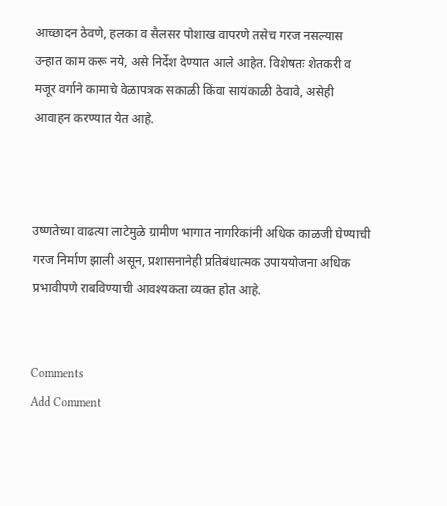आच्छादन ठेवणे, हलका व सैलसर पोशाख वापरणे तसेच गरज नसल्यास उन्हात काम करू नये, असे निर्देश देण्यात आले आहेत. विशेषतः शेतकरी व मजूर वर्गाने कामाचे वेळापत्रक सकाळी किंवा सायंकाळी ठेवावे, असेही आवाहन करण्यात येत आहे.



उष्णतेच्या वाढत्या लाटेमुळे ग्रामीण भागात नागरिकांनी अधिक काळजी घेण्याची गरज निर्माण झाली असून, प्रशासनानेही प्रतिबंधात्मक उपाययोजना अधिक प्रभावीपणे राबविण्याची आवश्यकता व्यक्त होत आहे.


Comments
Add Comment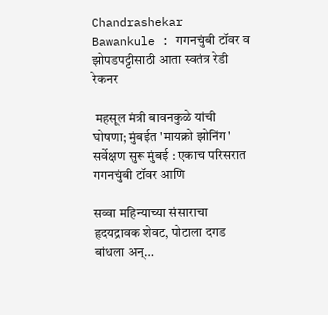Chandrashekar Bawankule : गगनचुंबी टॉवर व झोपडपट्टीसाठी आता स्वतंत्र रेडी रेकनर

 महसूल मंत्री बावनकुळे यांची घोषणा; मुंबईत 'मायक्रो झोनिंग' सर्वेक्षण सुरू मुंबई : एकाच परिसरात गगनचुंबी टॉवर आणि

सव्वा महिन्याच्या संसाराचा हृदयद्रावक शेवट, पोटाला दगड बांधला अन्…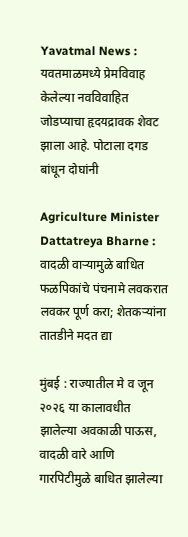Yavatmal News : यवतमाळमध्ये प्रेमविवाह केलेल्या नवविवाहित जोडप्याचा हृदयद्रावक शेवट झाला आहे. पोटाला दगड बांधून दोघांनी

Agriculture Minister Dattatreya Bharne : वादळी वाऱ्यामुळे बाधित फळपिकांचे पंचनामे लवकरात लवकर पूर्ण करा; शेतकऱ्यांना तातडीने मदत द्या

मुंबई : राज्यातील मे व जून २०२६ या कालावधीत झालेल्या अवकाळी पाऊस, वादळी वारे आणि गारपिटीमुळे बाधित झालेल्या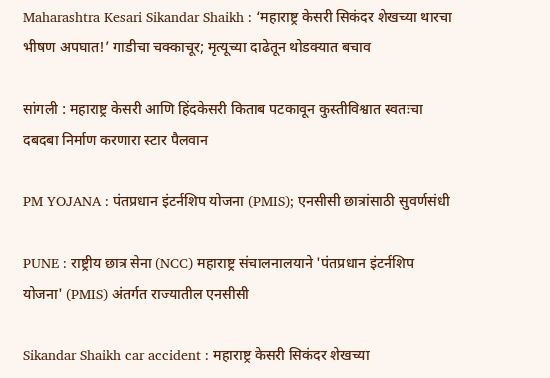Maharashtra Kesari Sikandar Shaikh : ‘महाराष्ट्र केसरी सिकंदर शेखच्या थारचा भीषण अपघात!’ गाडीचा चक्काचूर; मृत्यूच्या दाढेतून थोडक्यात बचाव

सांगली : महाराष्ट्र केसरी आणि हिंदकेसरी किताब पटकावून कुस्तीविश्वात स्वतःचा दबदबा निर्माण करणारा स्टार पैलवान

PM YOJANA : पंतप्रधान इंटर्नशिप योजना (PMIS); एनसीसी छात्रांसाठी सुवर्णसंधी

PUNE : राष्ट्रीय छात्र सेना (NCC) महाराष्ट्र संचालनालयाने 'पंतप्रधान इंटर्नशिप योजना' (PMIS) अंतर्गत राज्यातील एनसीसी

Sikandar Shaikh car accident : महाराष्ट्र केसरी सिकंदर शेखच्या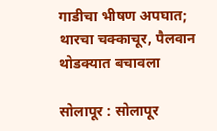गाडीचा भीषण अपघात; थारचा चक्काचूर, पैलवान थोडक्यात बचावला

सोलापूर : सोलापूर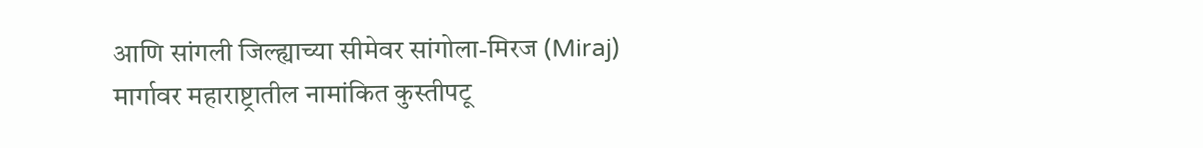आणि सांगली जिल्ह्याच्या सीमेवर सांगोला-मिरज (Miraj) मार्गावर महाराष्ट्रातील नामांकित कुस्तीपटू